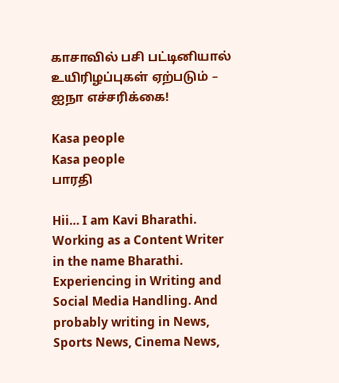காசாவில் பசி பட்டினியால் உயிரிழப்புகள் ஏற்படும் – ஐநா எச்சரிக்கை!

Kasa people
Kasa people
பாரதி

Hii… I am Kavi Bharathi. Working as a Content Writer in the name Bharathi. Experiencing in Writing and Social Media Handling. And probably writing in News, Sports News, Cinema News,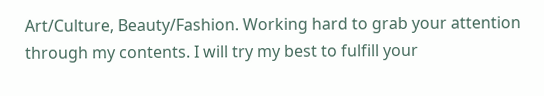Art/Culture, Beauty/Fashion. Working hard to grab your attention through my contents. I will try my best to fulfill your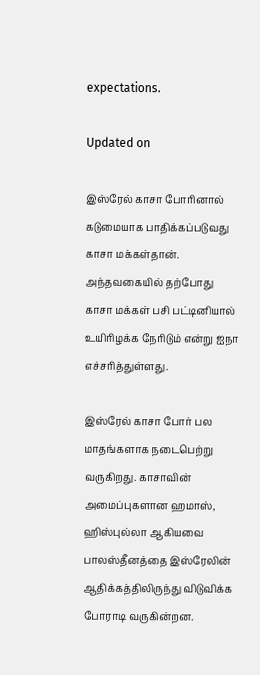expectations.

Updated on

இஸ்ரேல் காசா போரினால் கடுமையாக பாதிக்கப்படுவது காசா மக்கள்தான். அந்தவகையில் தற்போது காசா மக்கள் பசி பட்டினியால் உயிரிழக்க நேரிடும் என்று ஐநா எச்சரித்துள்ளது.

இஸ்ரேல் காசா போர் பல மாதங்களாக நடைபெற்று வருகிறது. காசாவின் அமைப்புகளான ஹமாஸ், ஹிஸ்புல்லா ஆகியவை பாலஸ்தீனத்தை இஸ்ரேலின் ஆதிக்கத்திலிருந்து விடுவிக்க போராடி வருகின்றன.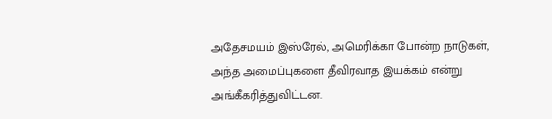அதேசமயம் இஸ்ரேல், அமெரிக்கா போன்ற நாடுகள், அந்த அமைப்புகளை தீவிரவாத இயக்கம் என்று அங்கீகரித்துவிட்டன.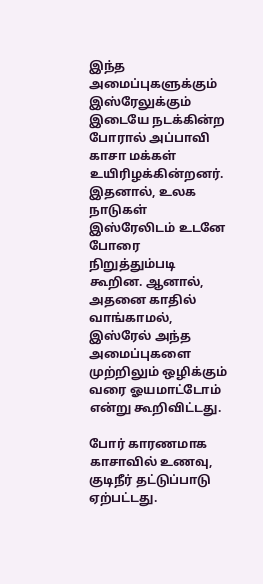இந்த அமைப்புகளுக்கும் இஸ்ரேலுக்கும் இடையே நடக்கின்ற போரால் அப்பாவி காசா மக்கள் உயிரிழக்கின்றனர். இதனால், உலக நாடுகள் இஸ்ரேலிடம் உடனே போரை நிறுத்தும்படி கூறின. ஆனால், அதனை காதில் வாங்காமல், இஸ்ரேல் அந்த அமைப்புகளை முற்றிலும் ஒழிக்கும் வரை ஓயமாட்டோம் என்று கூறிவிட்டது.

போர் காரணமாக காசாவில் உணவு, குடிநீர் தட்டுப்பாடு ஏற்பட்டது.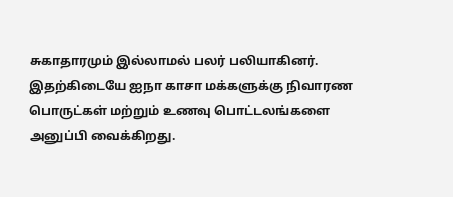சுகாதாரமும் இல்லாமல் பலர் பலியாகினர். இதற்கிடையே ஐநா காசா மக்களுக்கு நிவாரண பொருட்கள் மற்றும் உணவு பொட்டலங்களை அனுப்பி வைக்கிறது.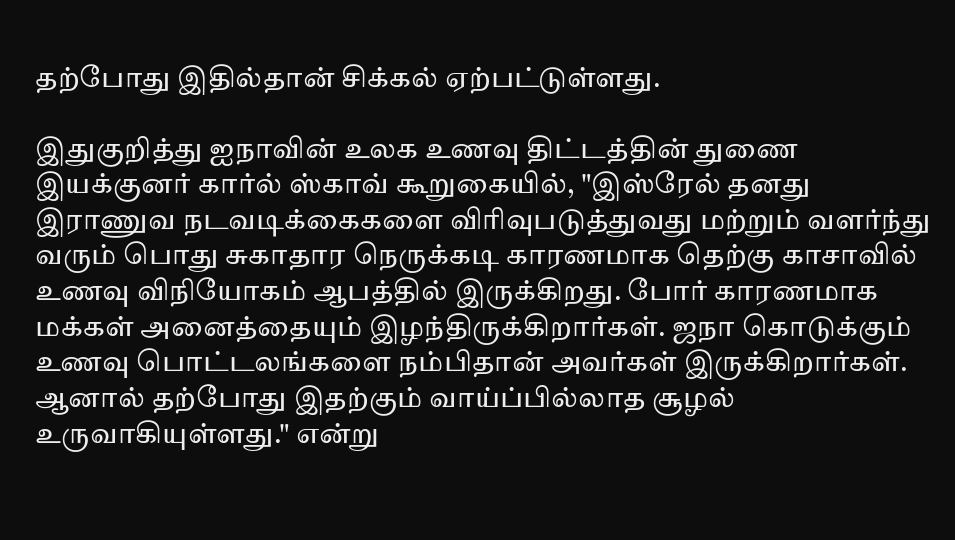தற்போது இதில்தான் சிக்கல் ஏற்பட்டுள்ளது.

இதுகுறித்து ஐநாவின் உலக உணவு திட்டத்தின் துணை இயக்குனர் கார்ல் ஸ்காவ் கூறுகையில், "இஸ்ரேல் தனது இராணுவ நடவடிக்கைகளை விரிவுபடுத்துவது மற்றும் வளர்ந்து வரும் பொது சுகாதார நெருக்கடி காரணமாக தெற்கு காசாவில் உணவு விநியோகம் ஆபத்தில் இருக்கிறது. போர் காரணமாக மக்கள் அனைத்தையும் இழந்திருக்கிறார்கள். ஜநா கொடுக்கும் உணவு பொட்டலங்களை நம்பிதான் அவர்கள் இருக்கிறார்கள். ஆனால் தற்போது இதற்கும் வாய்ப்பில்லாத சூழல் உருவாகியுள்ளது." என்று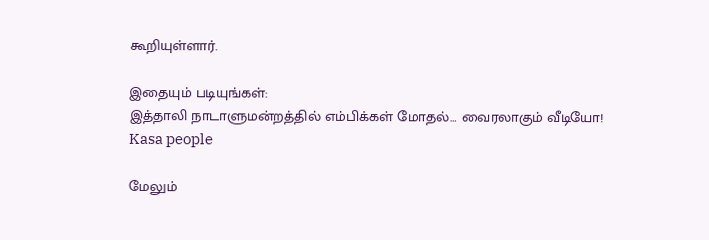கூறியுள்ளார்.

இதையும் படியுங்கள்:
இத்தாலி நாடாளுமன்றத்தில் எம்பிக்கள் மோதல்… வைரலாகும் வீடியோ!
Kasa people

மேலும்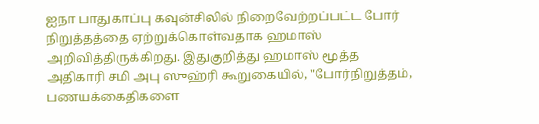ஐநா பாதுகாப்பு கவுன்சிலில் நிறைவேற்றப்பட்ட போர் நிறுத்தத்தை ஏற்றுக்கொள்வதாக ஹமாஸ் அறிவித்திருக்கிறது. இதுகுறித்து ஹமாஸ் மூத்த அதிகாரி சமி அபு ஸுஹ்ரி கூறுகையில், "போர்நிறுத்தம், பணயக்கைதிகளை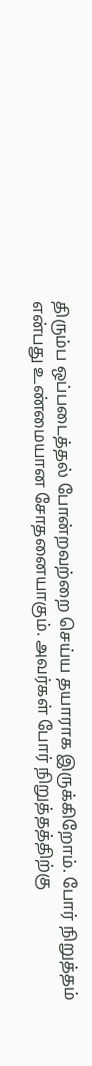திரும்ப ஒப்படைத்தல் போன்றவற்றை செய்ய தயாராக இருக்கிறோம். போர் நிறுத்தம் என்பது உண்மையான சோதனையாகும். அவர்கள் போர் நிறுத்தத்திற்கு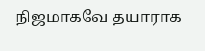நிஜமாகவே தயாராக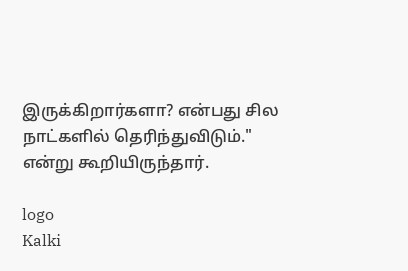இருக்கிறார்களா? என்பது சில நாட்களில் தெரிந்துவிடும்." என்று கூறியிருந்தார்.

logo
Kalki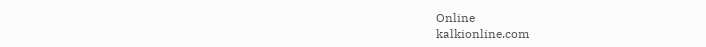Online
kalkionline.com